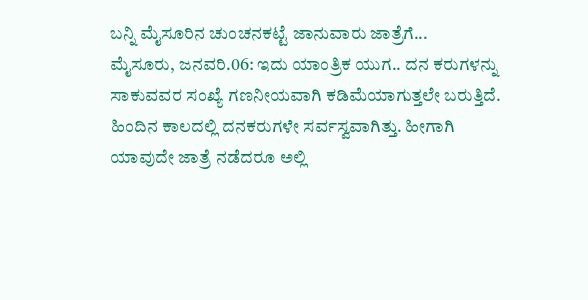ಬನ್ನಿ ಮೈಸೂರಿನ ಚುಂಚನಕಟ್ಟೆ ಜಾನುವಾರು ಜಾತ್ರೆಗೆ...
ಮೈಸೂರು, ಜನವರಿ.06: ಇದು ಯಾಂತ್ರಿಕ ಯುಗ.. ದನ ಕರುಗಳನ್ನು ಸಾಕುವವರ ಸಂಖ್ಯೆ ಗಣನೀಯವಾಗಿ ಕಡಿಮೆಯಾಗುತ್ತಲೇ ಬರುತ್ತಿದೆ. ಹಿಂದಿನ ಕಾಲದಲ್ಲಿ ದನಕರುಗಳೇ ಸರ್ವಸ್ವವಾಗಿತ್ತು. ಹೀಗಾಗಿ ಯಾವುದೇ ಜಾತ್ರೆ ನಡೆದರೂ ಅಲ್ಲಿ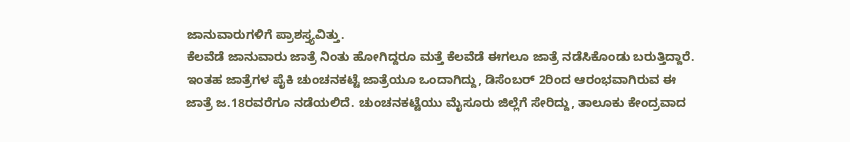ಜಾನುವಾರುಗಳಿಗೆ ಪ್ರಾಶಸ್ತ್ಯವಿತ್ತು.
ಕೆಲವೆಡೆ ಜಾನುವಾರು ಜಾತ್ರೆ ನಿಂತು ಹೋಗಿದ್ದರೂ ಮತ್ತೆ ಕೆಲವೆಡೆ ಈಗಲೂ ಜಾತ್ರೆ ನಡೆಸಿಕೊಂಡು ಬರುತ್ತಿದ್ದಾರೆ. ಇಂತಹ ಜಾತ್ರೆಗಳ ಪೈಕಿ ಚುಂಚನಕಟ್ಟೆ ಜಾತ್ರೆಯೂ ಒಂದಾಗಿದ್ದು, ಡಿಸೆಂಬರ್ 2ರಿಂದ ಆರಂಭವಾಗಿರುವ ಈ ಜಾತ್ರೆ ಜ.18ರವರೆಗೂ ನಡೆಯಲಿದೆ. ಚುಂಚನಕಟ್ಟೆಯು ಮೈಸೂರು ಜಿಲ್ಲೆಗೆ ಸೇರಿದ್ದು, ತಾಲೂಕು ಕೇಂದ್ರವಾದ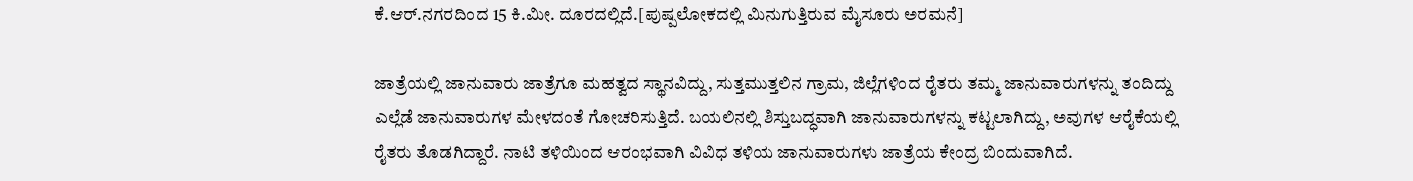ಕೆ.ಆರ್.ನಗರದಿಂದ 15 ಕಿ.ಮೀ. ದೂರದಲ್ಲಿದೆ.[ಪುಷ್ಪಲೋಕದಲ್ಲಿ ಮಿನುಗುತ್ತಿರುವ ಮೈಸೂರು ಅರಮನೆ]

ಜಾತ್ರೆಯಲ್ಲಿ ಜಾನುವಾರು ಜಾತ್ರೆಗೂ ಮಹತ್ವದ ಸ್ಥಾನವಿದ್ದು, ಸುತ್ತಮುತ್ತಲಿನ ಗ್ರಾಮ, ಜಿಲ್ಲೆಗಳಿಂದ ರೈತರು ತಮ್ಮ ಜಾನುವಾರುಗಳನ್ನು ತಂದಿದ್ದು ಎಲ್ಲೆಡೆ ಜಾನುವಾರುಗಳ ಮೇಳದಂತೆ ಗೋಚರಿಸುತ್ತಿದೆ. ಬಯಲಿನಲ್ಲಿ ಶಿಸ್ತುಬದ್ಧವಾಗಿ ಜಾನುವಾರುಗಳನ್ನು ಕಟ್ಟಲಾಗಿದ್ದು, ಅವುಗಳ ಆರೈಕೆಯಲ್ಲಿ ರೈತರು ತೊಡಗಿದ್ದಾರೆ. ನಾಟಿ ತಳಿಯಿಂದ ಆರಂಭವಾಗಿ ವಿವಿಧ ತಳಿಯ ಜಾನುವಾರುಗಳು ಜಾತ್ರೆಯ ಕೇಂದ್ರ ಬಿಂದುವಾಗಿದೆ.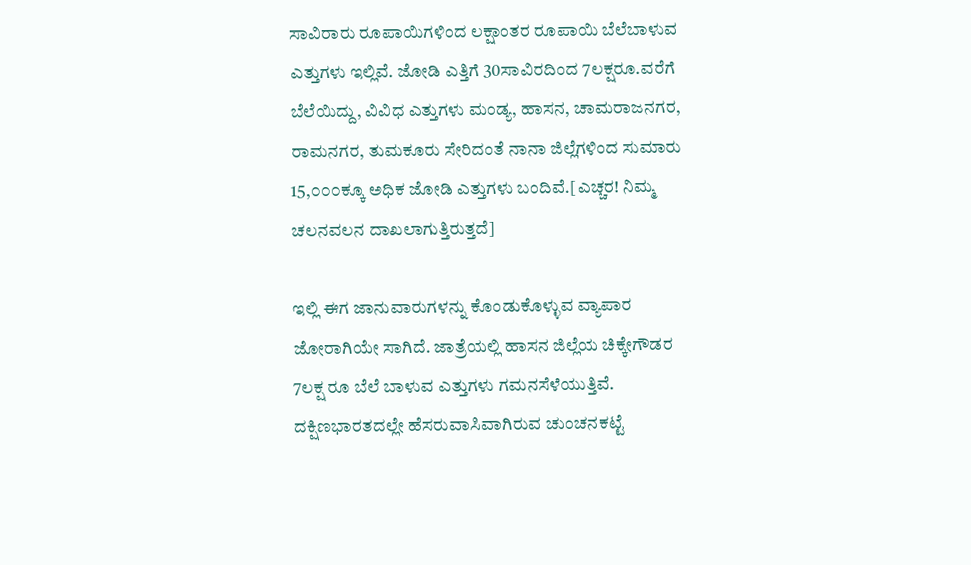ಸಾವಿರಾರು ರೂಪಾಯಿಗಳಿಂದ ಲಕ್ಷಾಂತರ ರೂಪಾಯಿ ಬೆಲೆಬಾಳುವ ಎತ್ತುಗಳು ಇಲ್ಲಿವೆ. ಜೋಡಿ ಎತ್ತಿಗೆ 30ಸಾವಿರದಿಂದ 7ಲಕ್ಷರೂ.ವರೆಗೆ ಬೆಲೆಯಿದ್ದು, ವಿವಿಧ ಎತ್ತುಗಳು ಮಂಡ್ಯ, ಹಾಸನ, ಚಾಮರಾಜನಗರ, ರಾಮನಗರ, ತುಮಕೂರು ಸೇರಿದಂತೆ ನಾನಾ ಜಿಲ್ಲೆಗಳಿಂದ ಸುಮಾರು 15,೦೦೦ಕ್ಕೂ ಅಧಿಕ ಜೋಡಿ ಎತ್ತುಗಳು ಬಂದಿವೆ.[ಎಚ್ಚರ! ನಿಮ್ಮ ಚಲನವಲನ ದಾಖಲಾಗುತ್ತಿರುತ್ತದೆ]

ಇಲ್ಲಿ ಈಗ ಜಾನುವಾರುಗಳನ್ನು ಕೊಂಡುಕೊಳ್ಳುವ ವ್ಯಾಪಾರ ಜೋರಾಗಿಯೇ ಸಾಗಿದೆ. ಜಾತ್ರೆಯಲ್ಲಿ ಹಾಸನ ಜಿಲ್ಲೆಯ ಚಿಕ್ಕೇಗೌಡರ 7ಲಕ್ಷ ರೂ ಬೆಲೆ ಬಾಳುವ ಎತ್ತುಗಳು ಗಮನಸೆಳೆಯುತ್ತಿವೆ. ದಕ್ಷಿಣಭಾರತದಲ್ಲೇ ಹೆಸರುವಾಸಿವಾಗಿರುವ ಚುಂಚನಕಟ್ಟೆ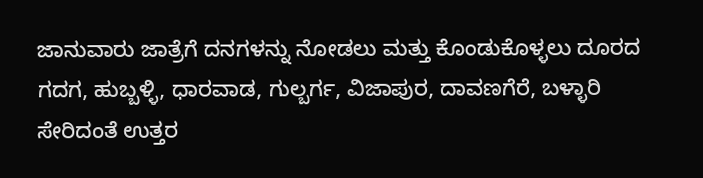ಜಾನುವಾರು ಜಾತ್ರೆಗೆ ದನಗಳನ್ನು ನೋಡಲು ಮತ್ತು ಕೊಂಡುಕೊಳ್ಳಲು ದೂರದ ಗದಗ, ಹುಬ್ಬಳ್ಳಿ, ಧಾರವಾಡ, ಗುಲ್ಬರ್ಗ, ವಿಜಾಪುರ, ದಾವಣಗೆರೆ, ಬಳ್ಳಾರಿ ಸೇರಿದಂತೆ ಉತ್ತರ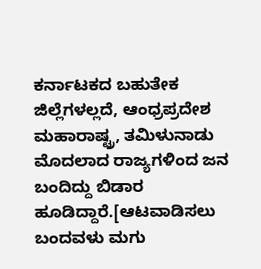ಕರ್ನಾಟಕದ ಬಹುತೇಕ ಜಿಲ್ಲೆಗಳಲ್ಲದೆ, ಆಂಧ್ರಪ್ರದೇಶ ಮಹಾರಾಷ್ಟ್ರ, ತಮಿಳುನಾಡು ಮೊದಲಾದ ರಾಜ್ಯಗಳಿಂದ ಜನ ಬಂದಿದ್ದು ಬಿಡಾರ ಹೂಡಿದ್ದಾರೆ.[ಆಟವಾಡಿಸಲು ಬಂದವಳು ಮಗು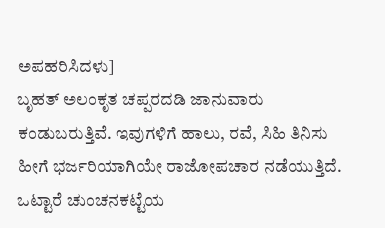ಅಪಹರಿಸಿದಳು]
ಬೃಹತ್ ಅಲಂಕೃತ ಚಪ್ಪರದಡಿ ಜಾನುವಾರು ಕಂಡುಬರುತ್ತಿವೆ. ಇವುಗಳಿಗೆ ಹಾಲು, ರವೆ, ಸಿಹಿ ತಿನಿಸು ಹೀಗೆ ಭರ್ಜರಿಯಾಗಿಯೇ ರಾಜೋಪಚಾರ ನಡೆಯುತ್ತಿದೆ. ಒಟ್ಟಾರೆ ಚುಂಚನಕಟ್ಟೆಯ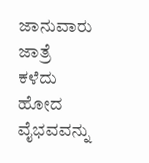ಜಾನುವಾರು ಜಾತ್ರೆ ಕಳೆದು ಹೋದ ವೈಭವವನ್ನು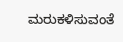ಮರುಕಳಿಸುವಂತೆ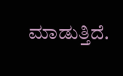ಮಾಡುತ್ತಿದೆ.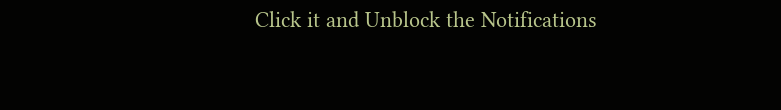Click it and Unblock the Notifications